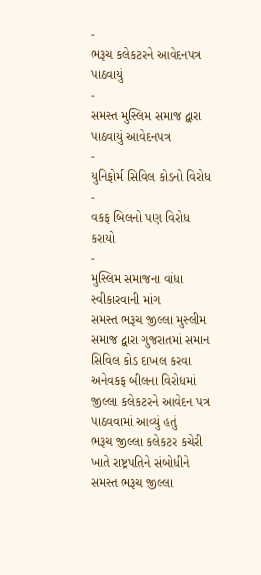-
ભરૂચ કલેકટરને આવેદનપત્ર પાઠવાયું
-
સમસ્ત મુસ્લિમ સમાજ દ્વારા પાઠવાયું આવેદનપત્ર
-
યુનિફોર્મ સિવિલ કોડનો વિરોધ
-
વકફ બિલનો પણ વિરોધ કરાયો
-
મુસ્લિમ સમાજના વાંધા સ્વીકારવાની માંગ
સમસ્ત ભરૂચ જીલ્લા મુસ્લીમ સમાજ દ્વારા ગુજરાતમાં સમાન સિવિલ કોડ દાખલ કરવા અનેવકફ બીલના વિરોધમાં જીલ્લા કલેકટરને આવેદન પત્ર પાઠવવામાં આવ્યું હતું
ભરૂચ જીલ્લા કલેકટર કચેરી ખાતે રાષ્ટ્રપતિને સંબોધીને સમસ્ત ભરૂચ જીલ્લા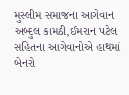મુસ્લીમ સમાજના આગેવાન અબ્દુલ કામઠી,ઈમરાન પટેલ સહિતના આગેવાનોએ હાથમાં બેનરો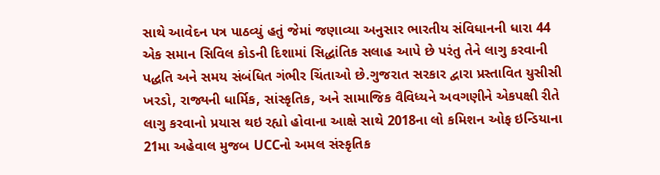સાથે આવેદન પત્ર પાઠવ્યું હતું જેમાં જણાવ્યા અનુસાર ભારતીય સંવિધાનની ધારા 44 એક સમાન સિવિલ કોડની દિશામાં સિદ્ધાંતિક સલાહ આપે છે પરંતુ તેને લાગુ કરવાની પદ્ધતિ અને સમય સંબંધિત ગંભીર ચિંતાઓ છે.ગુજરાત સરકાર દ્વારા પ્રસ્તાવિત યુસીસી ખરડો, રાજ્યની ધાર્મિક, સાંસ્કૃતિક, અને સામાજિક વૈવિધ્યને અવગણીને એકપક્ષી રીતે લાગુ કરવાનો પ્રયાસ થઇ રહ્યો હોવાના આક્ષે સાથે 2018ના લો કમિશન ઓફ ઇન્ડિયાના 21મા અહેવાલ મુજબ UCCનો અમલ સંસ્કૃતિક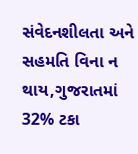સંવેદનશીલતા અને સહમતિ વિના ન થાય,ગુજરાતમાં 32% ટકા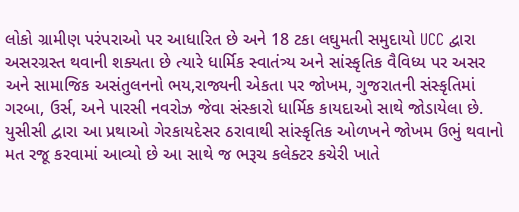લોકો ગ્રામીણ પરંપરાઓ પર આધારિત છે અને 18 ટકા લઘુમતી સમુદાયો UCC દ્વારા અસરગ્રસ્ત થવાની શક્યતા છે ત્યારે ધાર્મિક સ્વાતંત્ર્ય અને સાંસ્કૃતિક વૈવિધ્ય પર અસર અને સામાજિક અસંતુલનનો ભય,રાજ્યની એકતા પર જોખમ, ગુજરાતની સંસ્કૃતિમાં ગરબા, ઉર્સ, અને પારસી નવરોઝ જેવા સંસ્કારો ધાર્મિક કાયદાઓ સાથે જોડાયેલા છે.
યુસીસી દ્વારા આ પ્રથાઓ ગેરકાયદેસર ઠરાવાથી સાંસ્કૃતિક ઓળખને જોખમ ઉભું થવાનો મત રજૂ કરવામાં આવ્યો છે આ સાથે જ ભરૂચ કલેક્ટર કચેરી ખાતે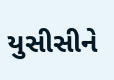યુસીસીને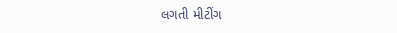લગતી મીટીંગ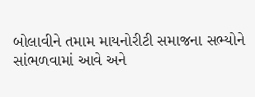બોલાવીને તમામ માયનોરીટી સમાજના સભ્યોને સાંભળવામાં આવે અને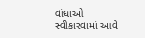વાંધાઓ સ્વીકારવામાં આવે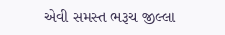એવી સમસ્ત ભરૂચ જીલ્લા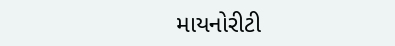માયનોરીટી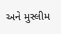અને મુસ્લીમ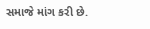સમાજે માંગ કરી છે.